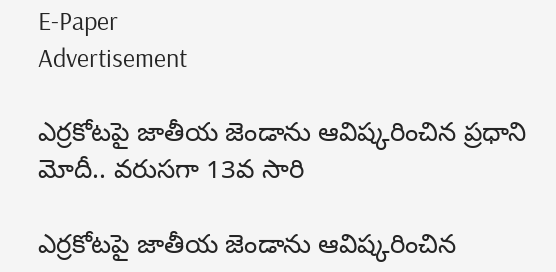E-Paper
Advertisement

ఎర్రకోటపై జాతీయ జెండాను ఆవిష్కరించిన ప్రధాని మోదీ.. వరుసగా 13వ సారి

ఎర్రకోటపై జాతీయ జెండాను ఆవిష్కరించిన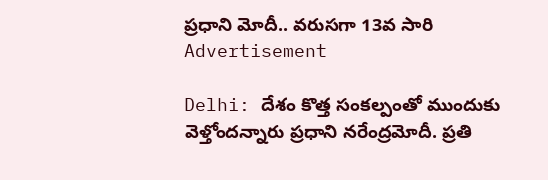ప్రధాని మోదీ.. వరుసగా 13వ సారి
Advertisement

Delhi: దేశం కొత్త సంకల్పంతో ముందుకు వెళ్తోందన్నారు ప్రధాని నరేంద్రమోదీ. ప్రతి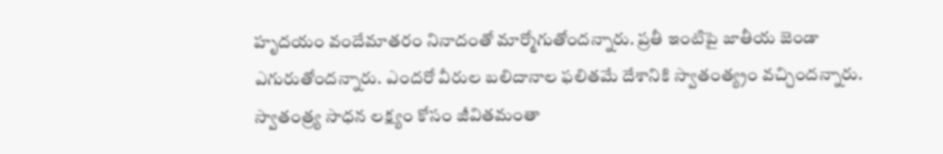హృదయం వందేమాతరం నినాదంతో మార్మోగుతోందన్నారు. ప్రతీ ఇంటిపై జాతీయ జెండా ఎగురుతోందన్నారు. ఎందరో వీరుల బలిదానాల ఫలితమే దేశానికి స్వాతంత్య్రం వచ్చిందన్నారు. స్వాతంత్ర్య సాధన లక్ష్యం కోసం జీవితమంతా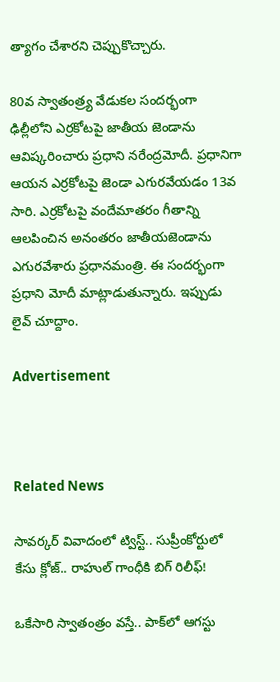త్యాగం చేశారని చెప్పుకొచ్చారు.

80వ స్వాతంత్ర్య వేడుకల సందర్భంగా ఢిల్లీలోని ఎర్రకోటపై జాతీయ జెండాను ఆవిష్కరించారు ప్రధాని నరేంద్రమోదీ. ప్రధానిగా ఆయన ఎర్రకోటపై జెండా ఎగురవేయడం 13వ సారి. ఎర్రకోటపై వందేమాతరం గీతాన్ని ఆలపించిన అనంతరం జాతీయజెండాను ఎగురవేశారు ప్రధానమంత్రి. ఈ సందర్భంగా ప్రధాని మోదీ మాట్లాడుతున్నారు. ఇప్పుడు లైవ్ చూద్దాం.

Advertisement



Related News

సావర్కర్ వివాదంలో ట్విస్ట్.. సుప్రీంకోర్టులో కేసు క్లోజ్.. రాహుల్ గాంధీకి బిగ్ రిలీఫ్!

ఒకేసారి స్వాతంత్రం వస్తే.. పాక్‌లో ఆగస్టు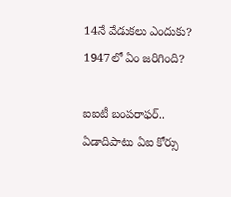14నే వేడుకలు ఎందుకు? 1947లో ఏం జరిగింది?

ఐఐటీ బంపరాఫర్.. ఏడాదిపాటు ఏఐ కోర్సు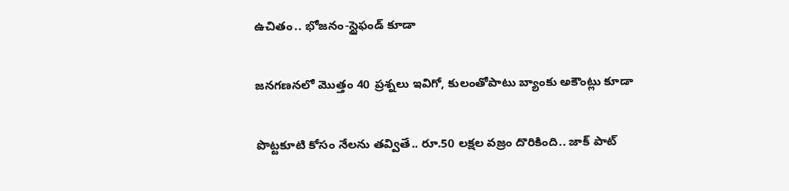ఉచితం.. భోజనం-స్టైఫండ్‌ కూడా

జనగణనలో మొత్తం 40 ప్రశ్నలు ఇవిగో, కులంతోపాటు బ్యాంకు అకౌంట్లు కూడా

పొట్టకూటి కోసం నేలను తవ్వితే.. రూ.50 లక్షల వజ్రం దొరికింది.. జాక్ పాట్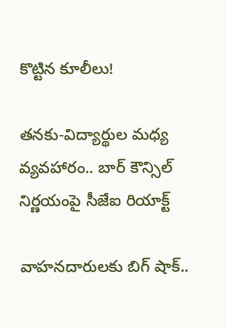కొట్టిన కూలీలు!

తనకు-విద్యార్థుల మధ్య వ్యవహారం.. బార్ కౌన్సిల్ నిర్ణయంపై సీజేఐ రియాక్ట్

వాహనదారులకు బిగ్ షాక్..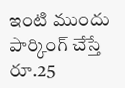ఇంటి ముందు పార్కింగ్‌ చేస్తే రూ.25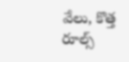వేలు, కొత్త రూల్స్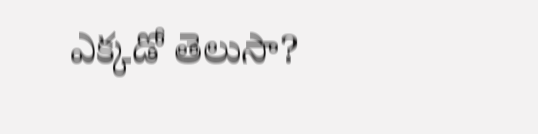ఎక్కడో తెలుసా?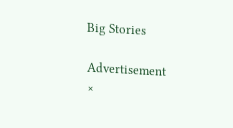Big Stories

Advertisement
×